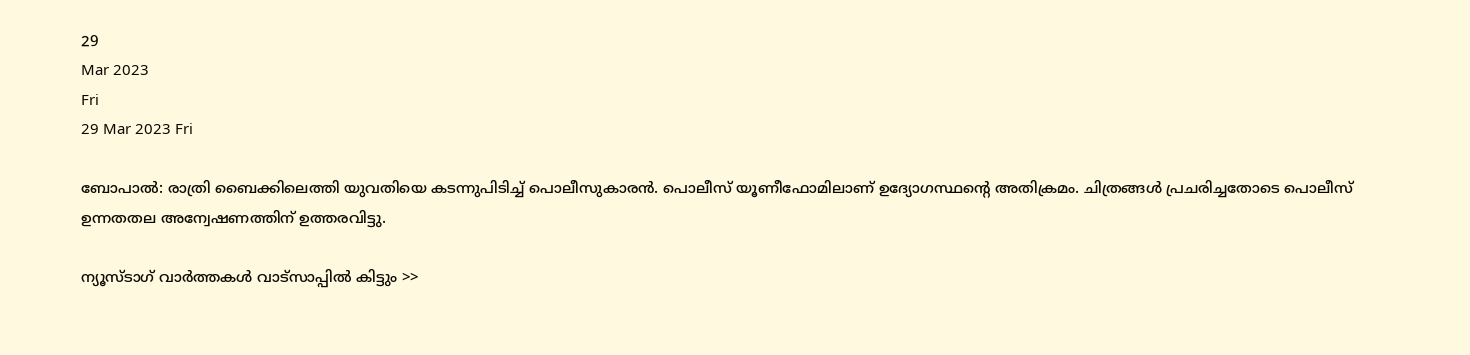29
Mar 2023
Fri
29 Mar 2023 Fri

ബോപാൽ: രാത്രി ബൈക്കിലെത്തി യുവതിയെ കടന്നുപിടിച്ച് പൊലീസുകാരന്‍. പൊലീസ് യൂണീഫോമിലാണ് ഉദ്യോഗസ്ഥന്‍റെ അതിക്രമം. ചിത്രങ്ങള്‍ പ്രചരിച്ചതോടെ പൊലീസ് ഉന്നതതല അന്വേഷണത്തിന് ഉത്തരവിട്ടു.

ന്യൂസ്ടാഗ് വാര്‍ത്തകള്‍ വാട്‌സാപ്പില്‍ കിട്ടും >>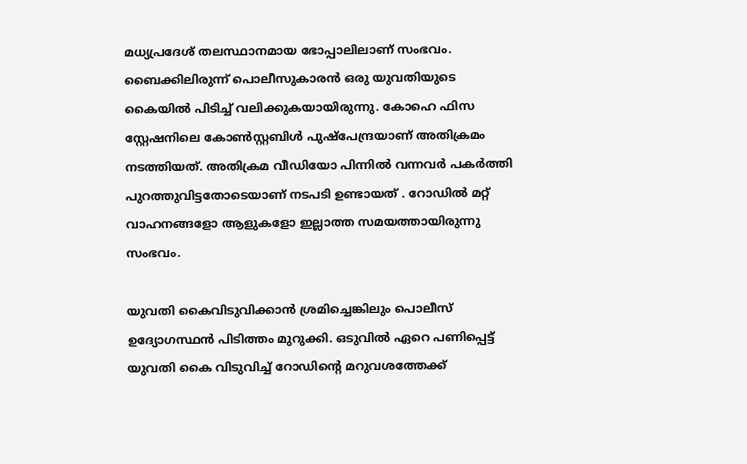മധ്യപ്രദേശ് തലസ്ഥാനമായ ഭോപ്പാലിലാണ് സംഭവം. ബൈക്കിലിരുന്ന് പൊലീസുകാരന്‍ ഒരു യുവതിയുടെ കൈയില്‍ പിടിച്ച് വലിക്കുകയായിരുന്നു. കോഹെ ഫിസ സ്റ്റേഷനിലെ കോണ്‍സ്റ്റബിള്‍ പുഷ്പേന്ദ്രയാണ് അതിക്രമം നടത്തിയത്. അതിക്രമ വീഡിയോ പിന്നിൽ വന്നവർ പകർത്തി പുറത്തുവിട്ടതോടെയാണ് നടപടി ഉണ്ടായത് . റോഡില്‍ മറ്റ് വാഹനങ്ങളോ ആളുകളോ ഇല്ലാത്ത സമയത്തായിരുന്നു സംഭവം.

യുവതി കൈവിടുവിക്കാന്‍ ശ്രമിച്ചെങ്കിലും പൊലീസ് ഉദ്യോഗസ്ഥന്‍ പിടിത്തം മുറുക്കി. ഒടുവില്‍ ഏറെ പണിപ്പെട്ട് യുവതി കൈ വിടുവിച്ച് റോഡിന്‍റെ മറുവശത്തേക്ക്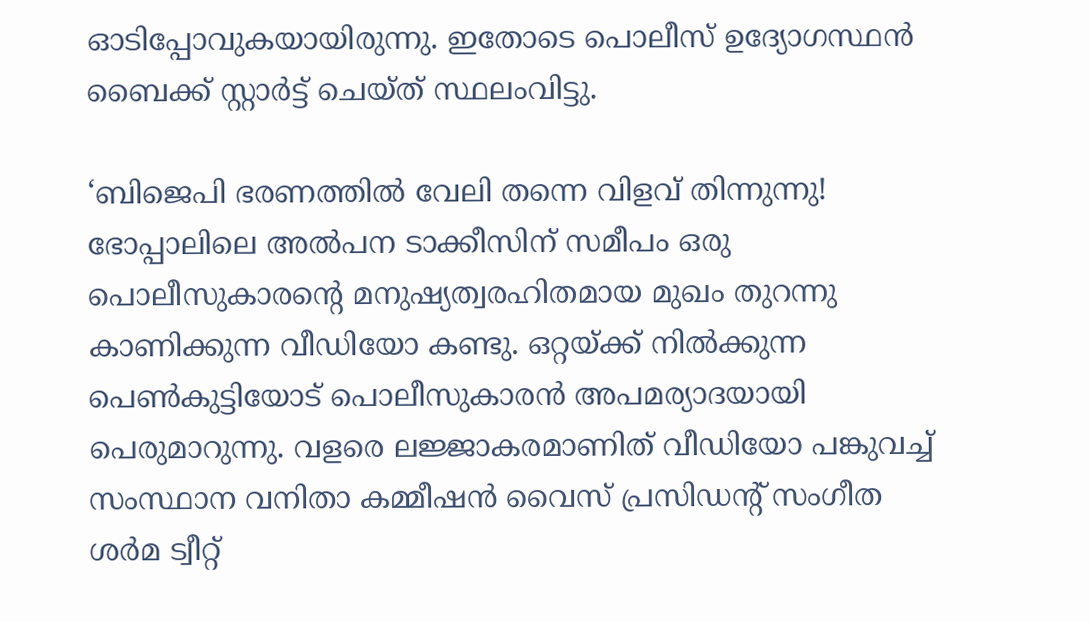ഓടിപ്പോവുകയായിരുന്നു. ഇതോടെ പൊലീസ് ഉദ്യോഗസ്ഥന്‍ ബൈക്ക് സ്റ്റാര്‍ട്ട് ചെയ്ത് സ്ഥലംവിട്ടു.

‘ബിജെപി ഭരണത്തിൽ വേലി തന്നെ വിളവ് തിന്നുന്നു! ഭോപ്പാലിലെ അൽപന ടാക്കീസിന് സമീപം ഒരു പൊലീസുകാരന്‍റെ മനുഷ്യത്വരഹിതമായ മുഖം തുറന്നു കാണിക്കുന്ന വീഡിയോ കണ്ടു. ഒറ്റയ്ക്ക് നിൽക്കുന്ന പെൺകുട്ടിയോട് പൊലീസുകാരന്‍ അപമര്യാദയായി പെരുമാറുന്നു. വളരെ ലജ്ജാകരമാണിത് വീഡിയോ പങ്കുവച്ച് സംസ്ഥാന വനിതാ കമ്മീഷന്‍ വൈസ് പ്രസിഡന്‍റ് സംഗീത ശര്‍മ ട്വീറ്റ്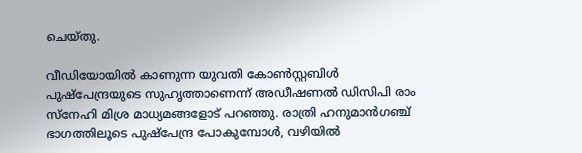ചെയ്തു.

വീഡിയോയിൽ കാണുന്ന യുവതി കോൺസ്റ്റബിൾ പുഷ്പേന്ദ്രയുടെ സുഹൃത്താണെന്ന് അഡീഷണൽ ഡിസിപി രാം സ്നേഹി മിശ്ര മാധ്യമങ്ങളോട് പറഞ്ഞു. രാത്രി ഹനുമാൻഗഞ്ച് ഭാഗത്തിലൂടെ പുഷ്പേന്ദ്ര പോകുമ്പോൾ, വഴിയിൽ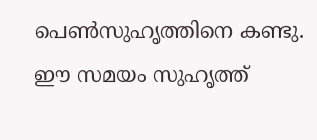പെൺസുഹൃത്തിനെ കണ്ടു. ഈ സമയം സുഹൃത്ത്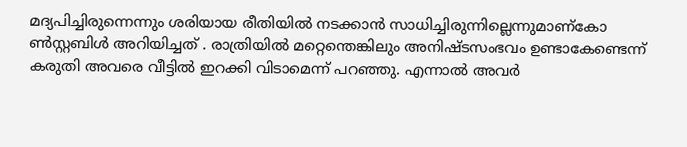മദ്യപിച്ചിരുന്നെന്നും ശരിയായ രീതിയിൽ നടക്കാൻ സാധിച്ചിരുന്നില്ലെന്നുമാണ്കോ ൺസ്റ്റബിൾ അറിയിച്ചത് . രാത്രിയില്‍ മറ്റെന്തെങ്കിലും അനിഷ്ടസംഭവം ഉണ്ടാകേണ്ടെന്ന് കരുതി അവരെ വീട്ടില്‍ ഇറക്കി വിടാമെന്ന് പറഞ്ഞു. എന്നാല്‍ അവർ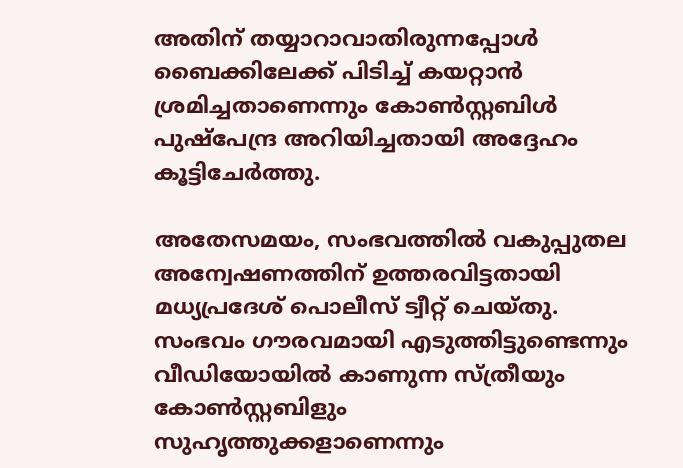അതിന് തയ്യാറാവാതിരുന്നപ്പോള്‍ ബൈക്കിലേക്ക് പിടിച്ച് കയറ്റാന്‍ ശ്രമിച്ചതാണെന്നും കോണ്‍സ്റ്റബിള്‍ പുഷ്പേന്ദ്ര അറിയിച്ചതായി അദ്ദേഹം കൂട്ടിചേര്‍ത്തു.

അതേസമയം, സംഭവത്തില്‍ വകുപ്പുതല അന്വേഷണത്തിന് ഉത്തരവിട്ടതായി മധ്യപ്രദേശ് പൊലീസ് ട്വീറ്റ് ചെയ്തു. സംഭവം ഗൗരവമായി എടുത്തിട്ടുണ്ടെന്നും വീഡിയോയിൽ കാണുന്ന സ്ത്രീയും കോൺസ്റ്റബിളും സുഹൃത്തുക്കളാണെന്നും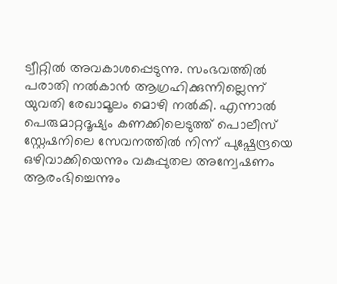ട്വീറ്റില്‍ അവകാശപ്പെടുന്നു. സംഭവത്തില്‍ പരാതി നൽകാൻ ആഗ്രഹിക്കുന്നില്ലെന്ന് യുവതി രേഖാമൂലം മൊഴി നൽകി. എന്നാൽ പെരുമാറ്റദൂഷ്യം കണക്കിലെടുത്ത് പൊലീസ് സ്റ്റേഷനിലെ സേവനത്തിൽ നിന്ന് പുഷ്പേന്ദ്രയെ ഒഴിവാക്കിയെന്നും വകുപ്പുതല അന്വേഷണം ആരംഭിച്ചെന്നും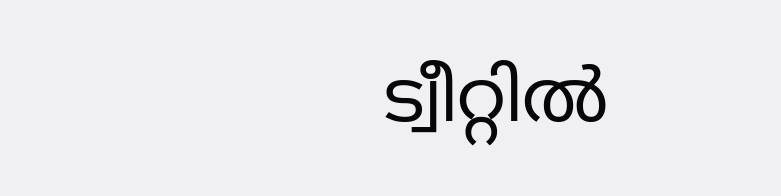ട്വീറ്റില്‍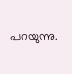പറയുന്നു.